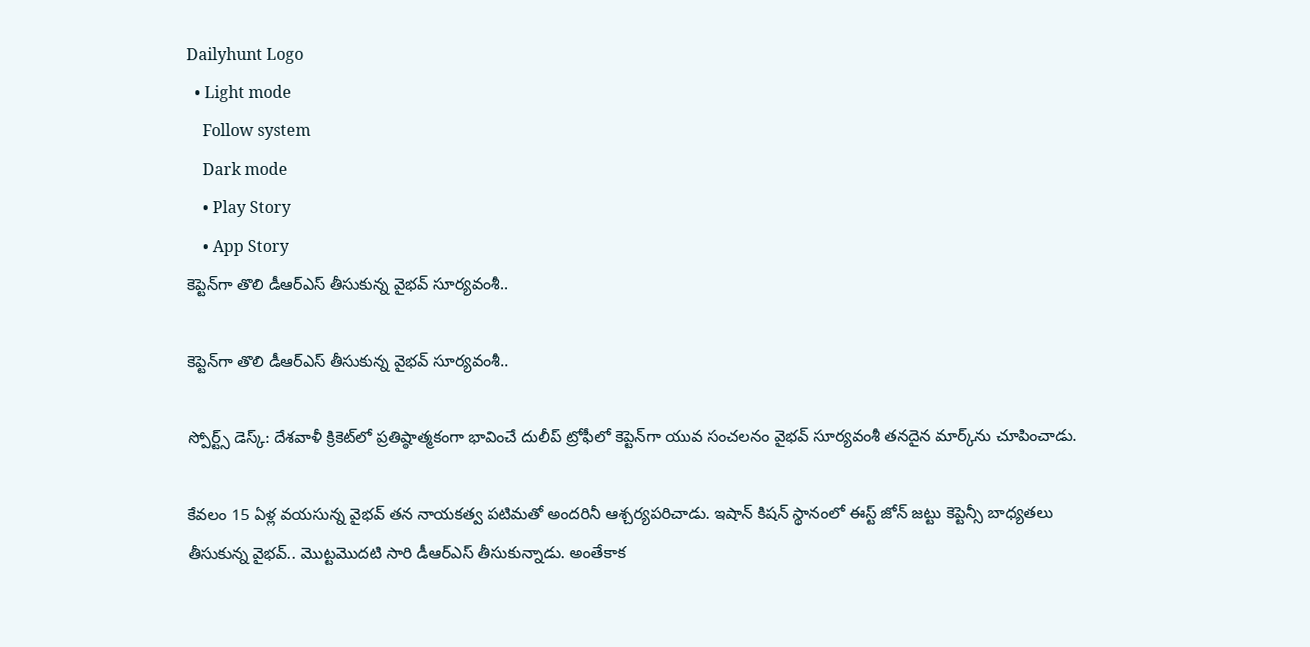Dailyhunt Logo
  • Light mode
    Follow system
    Dark mode
    • Play Story
    • App Story
కెప్టెన్‌గా తొలి డీఆర్ఎస్ తీసుకున్న వైభవ్ సూర్యవంశీ..

కెప్టెన్‌గా తొలి డీఆర్ఎస్ తీసుకున్న వైభవ్ సూర్యవంశీ..

స్పోర్ట్స్ డెస్క్: దేశవాళీ క్రికెట్‌లో ప్రతిష్ఠాత్మకంగా భావించే దులీప్ ట్రోఫీలో కెప్టెన్‌గా యువ సంచలనం వైభవ్ సూర్యవంశీ తనదైన మార్క్‌ను చూపించాడు.

కేవలం 15 ఏళ్ల వయసున్న వైభవ్ తన నాయకత్వ పటిమతో అందరినీ ఆశ్చర్యపరిచాడు. ఇషాన్ కిషన్ స్థానంలో ఈస్ట్ జోన్ జట్టు కెప్టెన్సీ బాధ్యతలు తీసుకున్న వైభవ్.. మొట్టమొదటి సారి డీఆర్ఎస్ తీసుకున్నాడు. అంతేకాక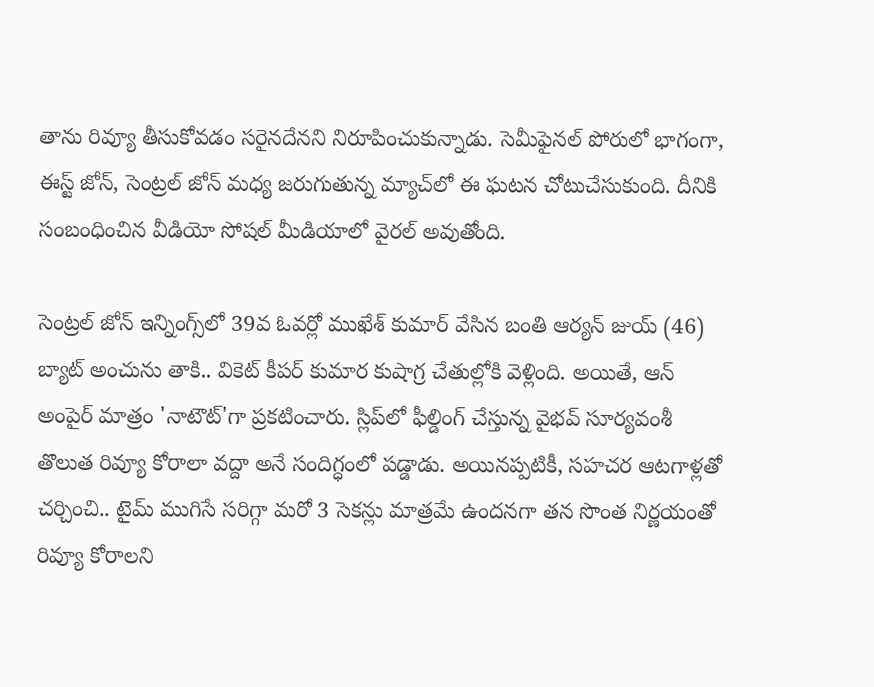తాను రివ్యూ తీసుకోవడం సరైనదేనని నిరూపించుకున్నాడు. సెమీఫైనల్ పోరులో భాగంగా, ఈస్ట్ జోన్, సెంట్రల్ జోన్‌ మధ్య జరుగుతున్న మ్యాచ్‌లో ఈ ఘటన చోటుచేసుకుంది. దీనికి సంబంధించిన వీడియో సోషల్ మీడియాలో వైరల్ అవుతోంది.

సెంట్రల్ జోన్ ఇన్నింగ్స్‌లో 39వ ఓవర్లో ముఖేశ్ కుమార్ వేసిన బంతి ఆర్యన్ జుయ్ (46) బ్యాట్ అంచును తాకి.. వికెట్ కీపర్ కుమార కుషాగ్ర చేతుల్లోకి వెళ్లింది. అయితే, ఆన్ అంపైర్ మాత్రం 'నాటౌట్'గా ప్రకటించారు. స్లిప్‌లో ఫీల్డింగ్ చేస్తున్న వైభవ్ సూర్యవంశీ తొలుత రివ్యూ కోరాలా వద్దా అనే సందిగ్ధంలో పడ్డాడు. అయినప్పటికీ, సహచర ఆటగాళ్లతో చర్చించి.. టైమ్ ముగిసే సరిగ్గా మరో 3 సెకన్లు మాత్రమే ఉందనగా తన సొంత నిర్ణయంతో రివ్యూ కోరాలని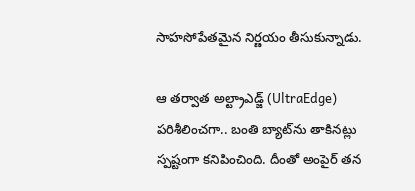సాహసోపేతమైన నిర్ణయం తీసుకున్నాడు.

ఆ తర్వాత అల్ట్రాఎడ్జ్ (UltraEdge) పరిశీలించగా.. బంతి బ్యాట్‌ను తాకినట్లు స్పష్టంగా కనిపించింది. దీంతో అంపైర్ తన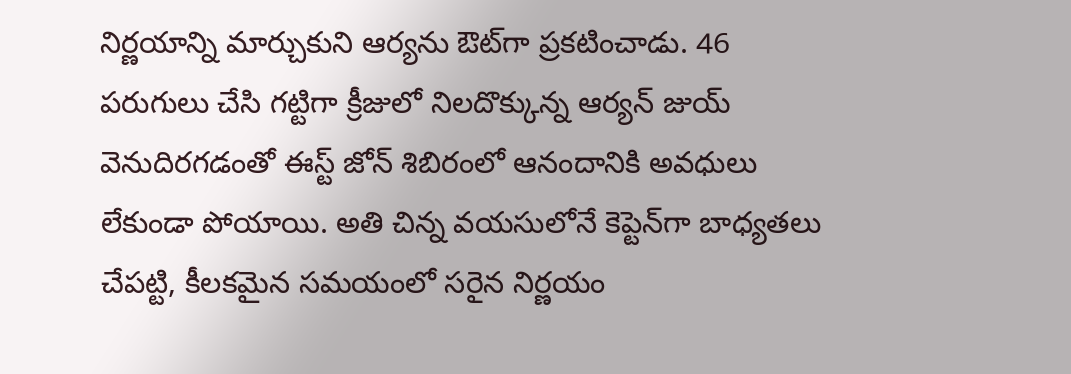నిర్ణయాన్ని మార్చుకుని ఆర్యను ఔట్‌గా ప్రకటించాడు. 46 పరుగులు చేసి గట్టిగా క్రీజులో నిలదొక్కున్న ఆర్యన్ జుయ్ వెనుదిరగడంతో ఈస్ట్ జోన్ శిబిరంలో ఆనందానికి అవధులు లేకుండా పోయాయి. అతి చిన్న వయసులోనే కెప్టెన్‌గా బాధ్యతలు చేపట్టి, కీలకమైన సమయంలో సరైన నిర్ణయం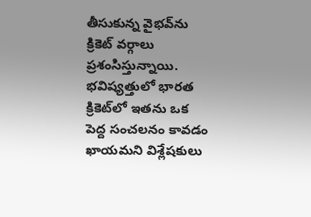తీసుకున్న వైభవ్‌ను క్రికెట్ వర్గాలు ప్రశంసిస్తున్నాయి. భవిష్యత్తులో భారత క్రికెట్‌లో ఇతను ఒక పెద్ద సంచలనం కావడం ఖాయమని విశ్లేషకులు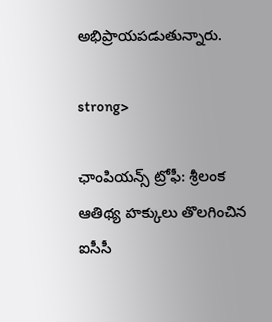అభిప్రాయపడుతున్నారు.

strong>

ఛాంపియన్స్ ట్రోఫీ: శ్రీలంక ఆతిథ్య హక్కులు తొలగించిన ఐసీసీ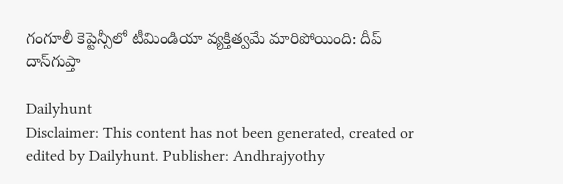గంగూలీ కెప్టెన్సీలో టీమిండియా వ్యక్తిత్వమే మారిపోయింది: దీప్ దాస్‌గుప్తా

Dailyhunt
Disclaimer: This content has not been generated, created or edited by Dailyhunt. Publisher: Andhrajyothy